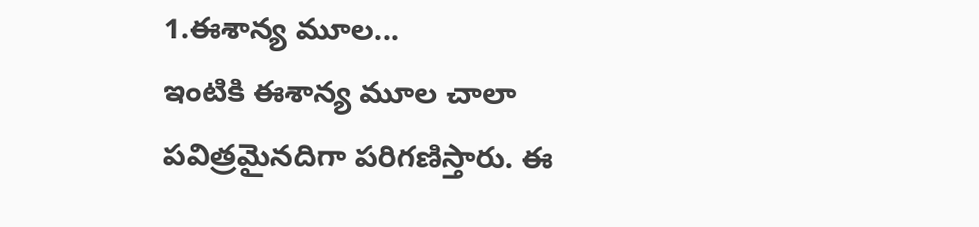1.ఈశాన్య మూల...
ఇంటికి ఈశాన్య మూల చాలా పవిత్రమైనదిగా పరిగణిస్తారు. ఈ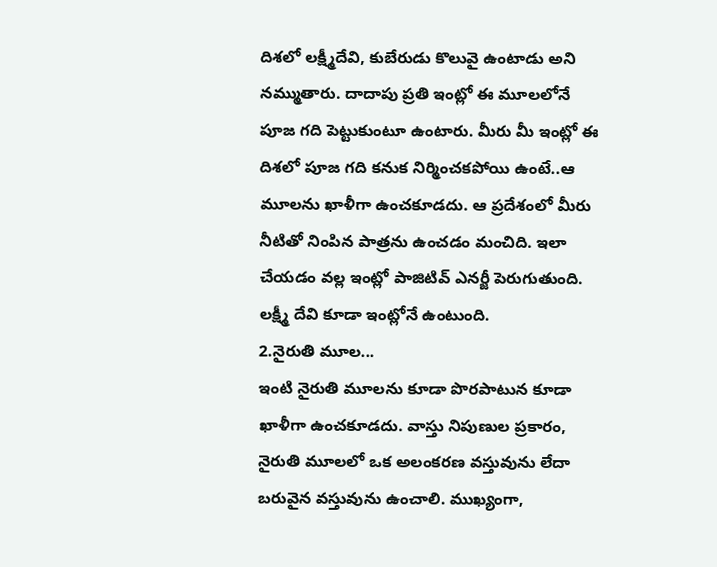దిశలో లక్ష్మీదేవి, కుబేరుడు కొలువై ఉంటాడు అని నమ్ముతారు. దాదాపు ప్రతి ఇంట్లో ఈ మూలలోనే పూజ గది పెట్టుకుంటూ ఉంటారు. మీరు మీ ఇంట్లో ఈ దిశలో పూజ గది కనుక నిర్మించకపోయి ఉంటే..ఆ మూలను ఖాళీగా ఉంచకూడదు. ఆ ప్రదేశంలో మీరు నీటితో నింపిన పాత్రను ఉంచడం మంచిది. ఇలా చేయడం వల్ల ఇంట్లో పాజిటివ్ ఎనర్జీ పెరుగుతుంది. లక్ష్మీ దేవి కూడా ఇంట్లోనే ఉంటుంది.
2.నైరుతి మూల...
ఇంటి నైరుతి మూలను కూడా పొరపాటున కూడా ఖాళీగా ఉంచకూడదు. వాస్తు నిపుణుల ప్రకారం, నైరుతి మూలలో ఒక అలంకరణ వస్తువును లేదా బరువైన వస్తువును ఉంచాలి. ముఖ్యంగా,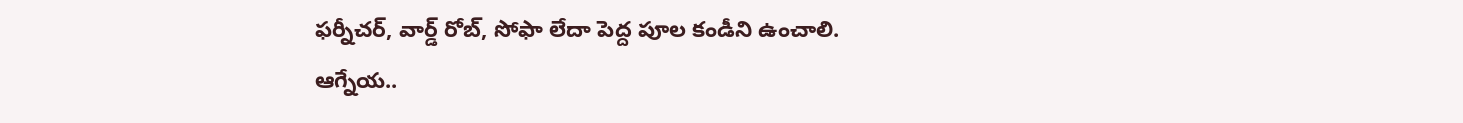ఫర్నీచర్, వార్డ్ రోబ్, సోఫా లేదా పెద్ద పూల కండీని ఉంచాలి.
ఆగ్నేయ..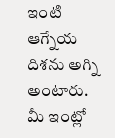ఇంటి ఆగ్నేయ దిశను అగ్ని అంటారు. మీ ఇంట్లో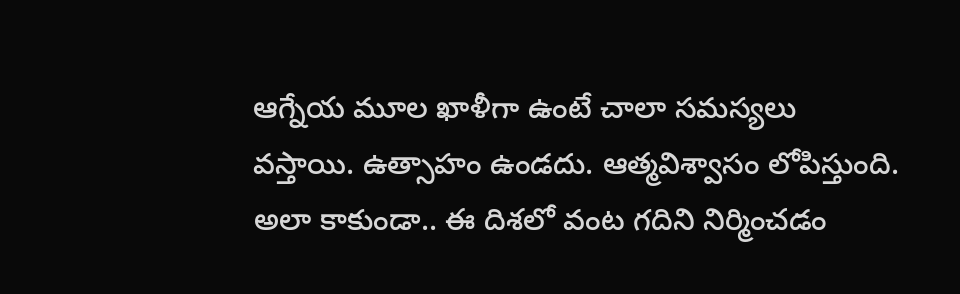ఆగ్నేయ మూల ఖాళీగా ఉంటే చాలా సమస్యలు వస్తాయి. ఉత్సాహం ఉండదు. ఆత్మవిశ్వాసం లోపిస్తుంది. అలా కాకుండా.. ఈ దిశలో వంట గదిని నిర్మించడం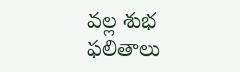వల్ల శుభ ఫలితాలు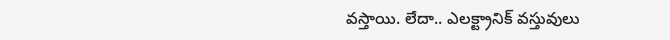వస్తాయి. లేదా.. ఎలక్ట్రానిక్ వస్తువులు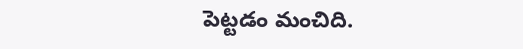పెట్టడం మంచిది.